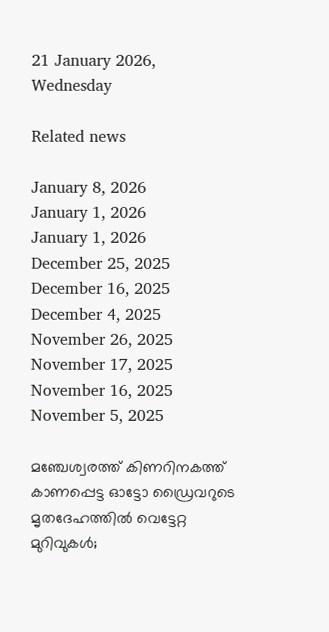21 January 2026, Wednesday

Related news

January 8, 2026
January 1, 2026
January 1, 2026
December 25, 2025
December 16, 2025
December 4, 2025
November 26, 2025
November 17, 2025
November 16, 2025
November 5, 2025

മഞ്ചേശ്വരത്ത് കിണറിനകത്ത് കാണപ്പെട്ട ഓട്ടോ ഡ്രൈവറുടെ മൃതദേഹത്തിൽ വെട്ടേറ്റ മുറിവുകൾ;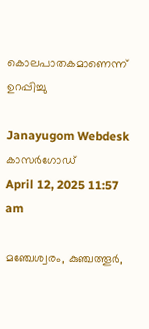കൊലപാതകമാണെന്ന് ഉറപ്പിച്ചു

Janayugom Webdesk
കാസർഗോഡ്
April 12, 2025 11:57 am

മഞ്ചേശ്വരം, കുഞ്ചത്തൂർ,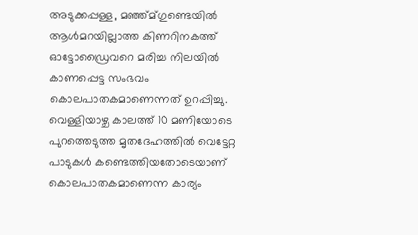അടുക്കപ്പള്ള, മഞ്ഞ്മ്ഗുണ്ടെയിൽ ആൾമറയില്ലാത്ത കിണറിനകത്ത് ഓട്ടോഡ്രൈവറെ മരിച്ച നിലയിൽ കാണപ്പെട്ട സംഭവം കൊലപാതകമാണെന്നത് ഉറപ്പിച്ചു. വെള്ളിയാഴ്ച കാലത്ത് 10 മണിയോടെ പുറത്തെടുത്ത മൃതദേഹത്തിൽ വെട്ടേറ്റ പാടുകൾ കണ്ടെത്തിയതോടെയാണ് കൊലപാതകമാണെന്ന കാര്യം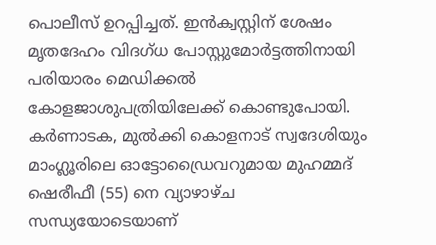പൊലീസ് ഉറപ്പിച്ചത്. ഇൻക്വസ്റ്റിന് ശേഷം മൃതദേഹം വിദഗ്ധ പോസ്റ്റുമോർട്ടത്തിനായി പരിയാരം മെഡിക്കൽ കോളജാശുപത്രിയിലേക്ക് കൊണ്ടുപോയി. കർണാടക, മുൽക്കി കൊളനാട് സ്വദേശിയും മാംഗ്ലൂരിലെ ഓട്ടോഡ്രൈവറുമായ മുഹമ്മദ് ഷെരീഫീ (55) നെ വ്യാഴാഴ്ച സന്ധ്യയോടെയാണ്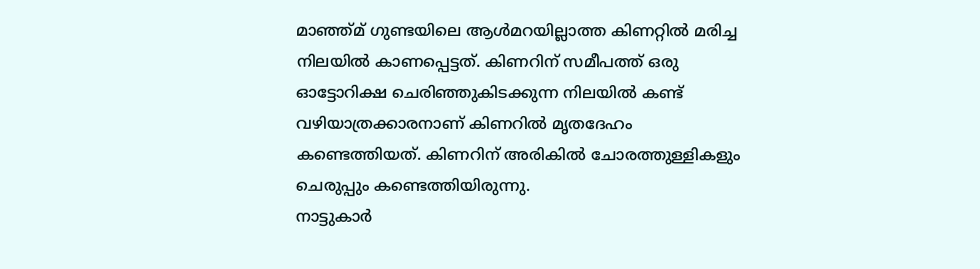മാഞ്ഞ്മ് ഗുണ്ടയിലെ ആൾമറയില്ലാത്ത കിണറ്റിൽ മരിച്ച നിലയിൽ കാണപ്പെട്ടത്. കിണറിന് സമീപത്ത് ഒരു ഓട്ടോറിക്ഷ ചെരിഞ്ഞുകിടക്കുന്ന നിലയിൽ കണ്ട് വഴിയാത്രക്കാരനാണ് കിണറിൽ മൃതദേഹം കണ്ടെത്തിയത്. കിണറിന് അരികിൽ ചോരത്തുള്ളികളും ചെരുപ്പും കണ്ടെത്തിയിരുന്നു.
നാട്ടുകാർ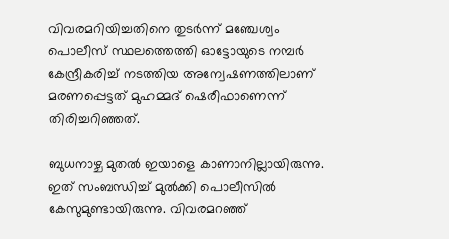വിവരമറിയിച്ചതിനെ തുടർന്ന് മഞ്ചേശ്വം പൊലീസ് സ്ഥലത്തെത്തി ഓട്ടോയുടെ നമ്പർ കേന്ദ്രീകരിച്ച് നടത്തിയ അന്വേഷണത്തിലാണ് മരണപ്പെട്ടത് മുഹമ്മദ് ഷെരീഫാണെന്ന് തിരിച്ചറിഞ്ഞത്.

ബുധനാഴ്ച മുതൽ ഇയാളെ കാണാനില്ലായിരുന്നു. ഇത് സംബന്ധിച്ച് മുൽക്കി പൊലീസിൽ കേസുമുണ്ടായിരുന്നു. വിവരമറഞ്ഞ്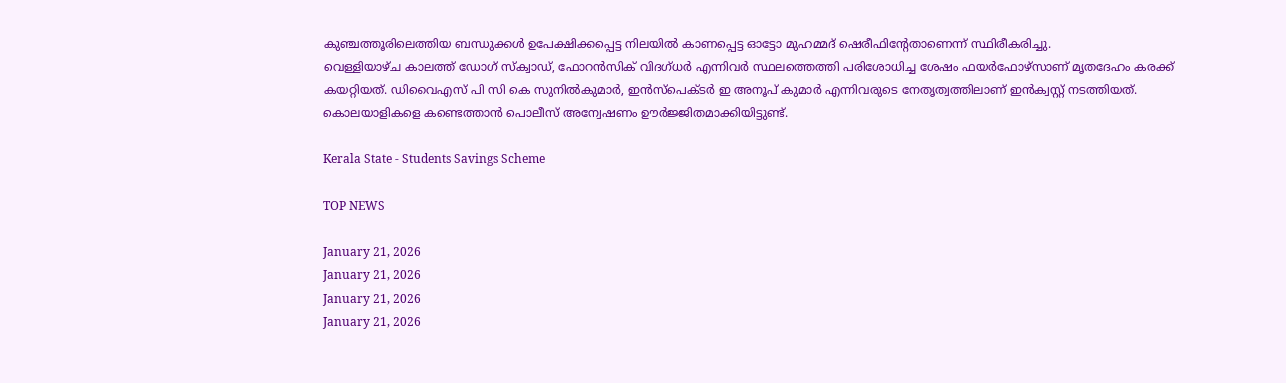കുഞ്ചത്തൂരിലെത്തിയ ബന്ധുക്കൾ ഉപേക്ഷിക്കപ്പെട്ട നിലയിൽ കാണപ്പെട്ട ഓട്ടോ മുഹമ്മദ് ഷെരീഫിന്റേതാണെന്ന് സ്ഥിരീകരിച്ചു.
വെള്ളിയാഴ്ച കാലത്ത് ഡോഗ് സ്ക്വാഡ്, ഫോറൻസിക് വിദഗ്ധർ എന്നിവർ സ്ഥലത്തെത്തി പരിശോധിച്ച ശേഷം ഫയർഫോഴ്സാണ് മൃതദേഹം കരക്ക് കയറ്റിയത്. ഡിവൈഎസ് പി സി കെ സുനിൽകുമാർ, ഇൻസ്പെക്ടർ ഇ അനൂപ് കുമാർ എന്നിവരുടെ നേതൃത്വത്തിലാണ് ഇൻക്വസ്റ്റ് നടത്തിയത്. കൊലയാളികളെ കണ്ടെത്താൻ പൊലീസ് അന്വേഷണം ഊർജ്ജിതമാക്കിയിട്ടുണ്ട്.

Kerala State - Students Savings Scheme

TOP NEWS

January 21, 2026
January 21, 2026
January 21, 2026
January 21, 2026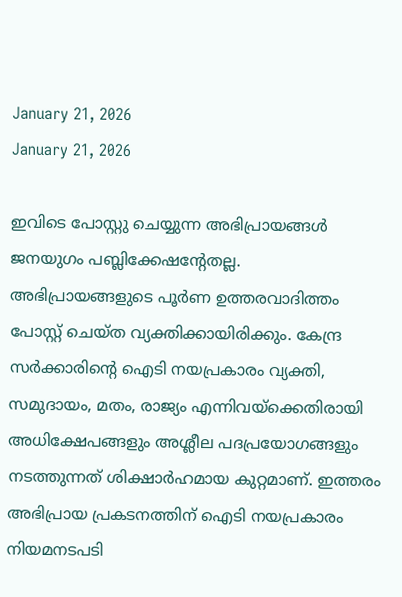January 21, 2026
January 21, 2026

ഇവിടെ പോസ്റ്റു ചെയ്യുന്ന അഭിപ്രായങ്ങള്‍ ജനയുഗം പബ്ലിക്കേഷന്റേതല്ല. അഭിപ്രായങ്ങളുടെ പൂര്‍ണ ഉത്തരവാദിത്തം പോസ്റ്റ് ചെയ്ത വ്യക്തിക്കായിരിക്കും. കേന്ദ്ര സര്‍ക്കാരിന്റെ ഐടി നയപ്രകാരം വ്യക്തി, സമുദായം, മതം, രാജ്യം എന്നിവയ്‌ക്കെതിരായി അധിക്ഷേപങ്ങളും അശ്ലീല പദപ്രയോഗങ്ങളും നടത്തുന്നത് ശിക്ഷാര്‍ഹമായ കുറ്റമാണ്. ഇത്തരം അഭിപ്രായ പ്രകടനത്തിന് ഐടി നയപ്രകാരം നിയമനടപടി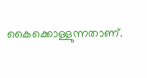കൈക്കൊള്ളുന്നതാണ്.